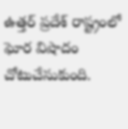ఉత్తర్ ప్రదేశ్ రాష్ట్రంలో ఘోర విషాదం చోటుచేసుకుంది.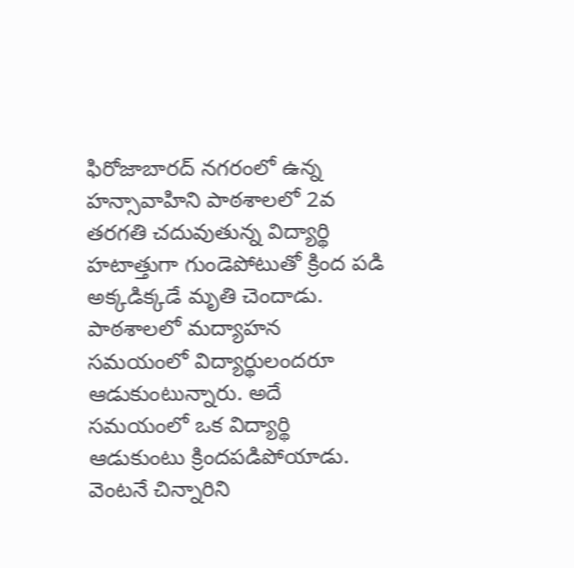ఫిరోజాబారద్ నగరంలో ఉన్న హన్సావాహిని పాఠశాలలో 2వ తరగతి చదువుతున్న విద్యార్థి హటాత్తుగా గుండెపోటుతో క్రింద పడి అక్కడిక్కడే మృతి చెందాడు. పాఠశాలలో మద్యాహన సమయంలో విద్యార్థులందరూ ఆడుకుంటున్నారు. అదే సమయంలో ఒక విద్యార్థి ఆడుకుంటు క్రిందపడిపోయాడు. వెంటనే చిన్నారిని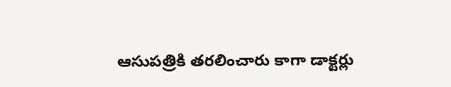ఆసుపత్రికి తరలించారు కాగా డాక్టర్లు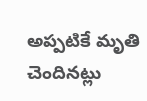అప్పటికే మృతి చెందినట్లు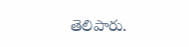తెలిపారు.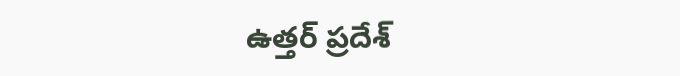ఉత్తర్ ప్రదేశ్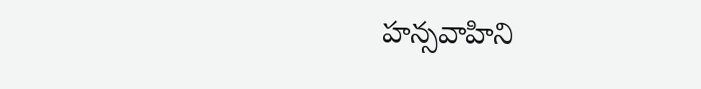హన్సవాహిని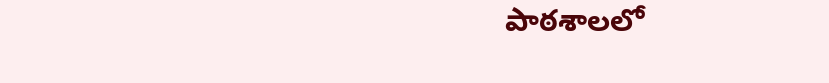పాఠశాలలో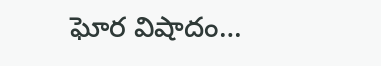ఘోర విషాదం…